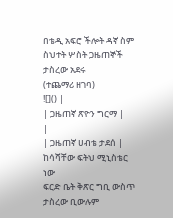በቴዲ አፍሮ ችሎት ዳኛ ስም ስህተት ሦስት ጋዜጠኞች ታስረው አደሩ
(ተጨማሪ ዘገባ)
![]() |
| ጋዜጠኛ ጽዮን ግርማ |
|
| ጋዜጠኛ ሀብቴ ታደሰ |
ከሳሻቸው ፍትህ ሚኒስቴር ነው
ፍርድ ቤት ቅጽር ግቢ ውስጥ ታስረው ቢውሉም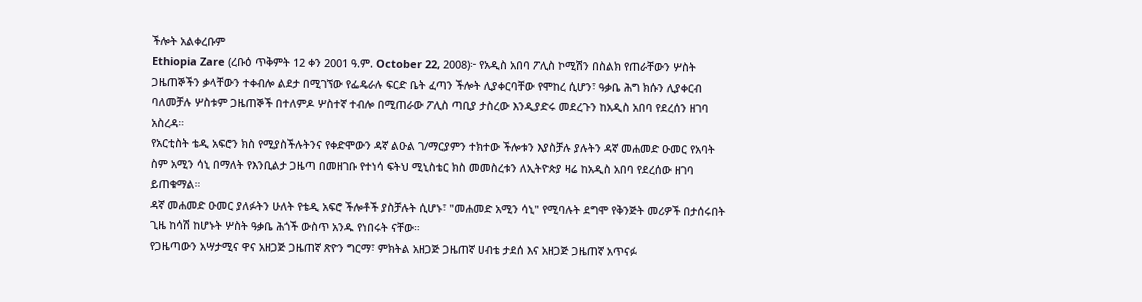ችሎት አልቀረቡም
Ethiopia Zare (ረቡዕ ጥቅምት 12 ቀን 2001 ዓ.ም. October 22, 2008)፦ የአዲስ አበባ ፖሊስ ኮሚሽን በስልክ የጠራቸውን ሦስት ጋዜጠኞችን ቃላቸውን ተቀብሎ ልደታ በሚገኘው የፌዴራሉ ፍርድ ቤት ፈጣን ችሎት ሊያቀርባቸው የሞከረ ሲሆን፣ ዓቃቤ ሕግ ክሱን ሊያቀርብ ባለመቻሉ ሦስቱም ጋዜጠኞች በተለምዶ ሦስተኛ ተብሎ በሚጠራው ፖሊስ ጣቢያ ታስረው እንዲያድሩ መደረጉን ከአዲስ አበባ የደረሰን ዘገባ አስረዳ።
የአርቲስት ቴዲ አፍሮን ክስ የሚያስችሉትንና የቀድሞውን ዳኛ ልዑል ገ/ማርያምን ተክተው ችሎቱን እያስቻሉ ያሉትን ዳኛ መሐመድ ዑመር የአባት ስም አሚን ሳኒ በማለት የእንቢልታ ጋዜጣ በመዘገቡ የተነሳ ፍትህ ሚኒስቴር ክስ መመስረቱን ለኢትዮጵያ ዛሬ ከአዲስ አበባ የደረሰው ዘገባ ይጠቁማል።
ዳኛ መሐመድ ዑመር ያለፉትን ሁለት የቴዲ አፍሮ ችሎቶች ያስቻሉት ሲሆኑ፣ "መሐመድ አሚን ሳኒ" የሚባሉት ደግሞ የቅንጅት መሪዎች በታሰሩበት ጊዜ ከሳሽ ከሆኑት ሦስት ዓቃቤ ሕጎች ውስጥ አንዱ የነበሩት ናቸው።
የጋዜጣውን አሣታሚና ዋና አዘጋጅ ጋዜጠኛ ጽዮን ግርማ፣ ምክትል አዘጋጅ ጋዜጠኛ ሀብቴ ታደሰ እና አዘጋጅ ጋዜጠኛ አጥናፉ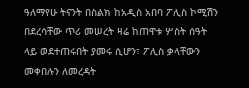ዓለማየሁ ትናንት በስልክ ከአዲስ አበባ ፖሊስ ኮሚሽን በደረሳቸው ጥሪ መሠረት ዛሬ ከጠዋቱ ሦስት ሰዓት ላይ ወደተጠሩበት ያመሩ ሲሆን፣ ፖሊስ ቃላቸውን መቀበሉን ለመረዳት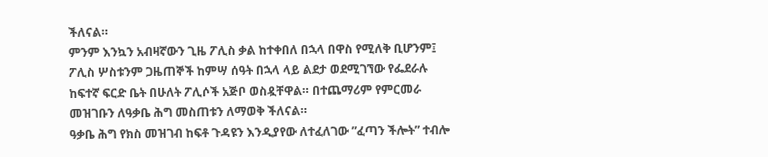ችለናል።
ምንም እንኳን አብዛኛውን ጊዜ ፖሊስ ቃል ከተቀበለ በኋላ በዋስ የሚለቅ ቢሆንም፤ ፖሊስ ሦስቱንም ጋዜጠኞች ከምሣ ሰዓት በኋላ ላይ ልደታ ወደሚገኘው የፌደራሉ ከፍተኛ ፍርድ ቤት በሁለት ፖሊሶች አጅቦ ወስዷቸዋል። በተጨማሪም የምርመራ መዝገቡን ለዓቃቤ ሕግ መስጠቱን ለማወቅ ችለናል።
ዓቃቤ ሕግ የክስ መዝገብ ከፍቶ ጉዳዩን እንዲያየው ለተፈለገው ”ፈጣን ችሎት” ተብሎ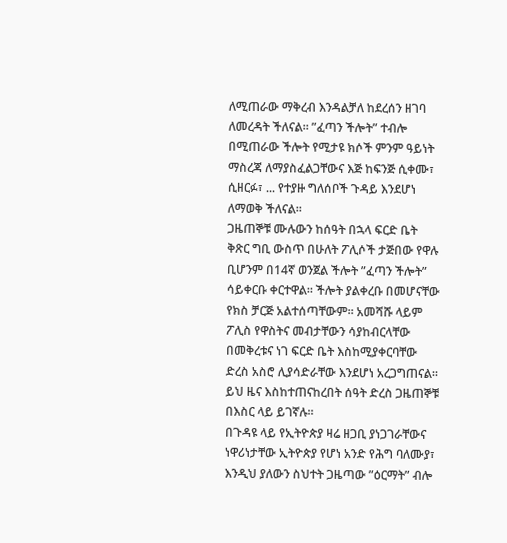ለሚጠራው ማቅረብ እንዳልቻለ ከደረሰን ዘገባ ለመረዳት ችለናል። ”ፈጣን ችሎት” ተብሎ በሚጠራው ችሎት የሚታዩ ክሶች ምንም ዓይነት ማስረጃ ለማያስፈልጋቸውና እጅ ከፍንጅ ሲቀሙ፣ ሲዘርፉ፣ ... የተያዙ ግለሰቦች ጉዳይ እንደሆነ ለማወቅ ችለናል።
ጋዜጠኞቹ ሙሉውን ከሰዓት በኋላ ፍርድ ቤት ቅጽር ግቢ ውስጥ በሁለት ፖሊሶች ታጅበው የዋሉ ቢሆንም በ14ኛ ወንጀል ችሎት ”ፈጣን ችሎት” ሳይቀርቡ ቀርተዋል። ችሎት ያልቀረቡ በመሆናቸው የክስ ቻርጅ አልተሰጣቸውም። አመሻሹ ላይም ፖሊስ የዋስትና መብታቸውን ሳያከብርላቸው በመቅረቱና ነገ ፍርድ ቤት እስከሚያቀርባቸው ድረስ አስሮ ሊያሳድራቸው እንደሆነ አረጋግጠናል። ይህ ዜና እስከተጠናከረበት ሰዓት ድረስ ጋዜጠኞቹ በእስር ላይ ይገኛሉ።
በጉዳዩ ላይ የኢትዮጵያ ዛሬ ዘጋቢ ያነጋገራቸውና ነዋሪነታቸው ኢትዮጵያ የሆነ አንድ የሕግ ባለሙያ፣ እንዲህ ያለውን ስህተት ጋዜጣው ”ዕርማት” ብሎ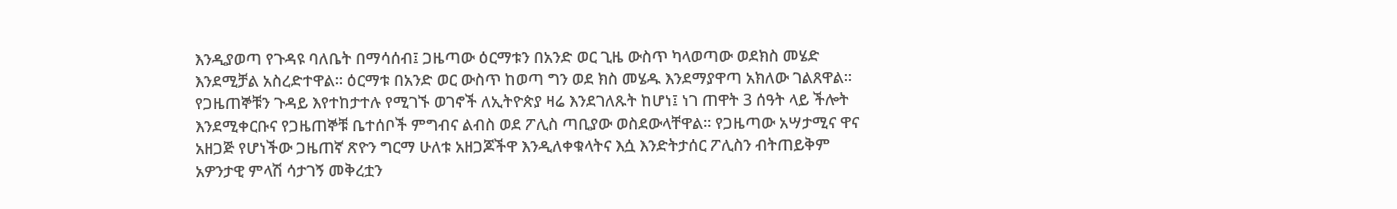እንዲያወጣ የጉዳዩ ባለቤት በማሳሰብ፤ ጋዜጣው ዕርማቱን በአንድ ወር ጊዜ ውስጥ ካላወጣው ወደክስ መሄድ እንደሚቻል አስረድተዋል። ዕርማቱ በአንድ ወር ውስጥ ከወጣ ግን ወደ ክስ መሄዱ እንደማያዋጣ አክለው ገልጸዋል።
የጋዜጠኞቹን ጉዳይ እየተከታተሉ የሚገኙ ወገኖች ለኢትዮጵያ ዛሬ እንደገለጹት ከሆነ፤ ነገ ጠዋት 3 ሰዓት ላይ ችሎት እንደሚቀርቡና የጋዜጠኞቹ ቤተሰቦች ምግብና ልብስ ወደ ፖሊስ ጣቢያው ወስደውላቸዋል። የጋዜጣው አሣታሚና ዋና አዘጋጅ የሆነችው ጋዜጠኛ ጽዮን ግርማ ሁለቱ አዘጋጆችዋ እንዲለቀቁላትና እሷ እንድትታሰር ፖሊስን ብትጠይቅም አዎንታዊ ምላሽ ሳታገኝ መቅረቷን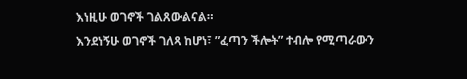እነዚሁ ወገኖች ገልጸውልናል።
እንደነኝሁ ወገኖች ገለጻ ከሆነ፣ ”ፈጣን ችሎት” ተብሎ የሚጣራውን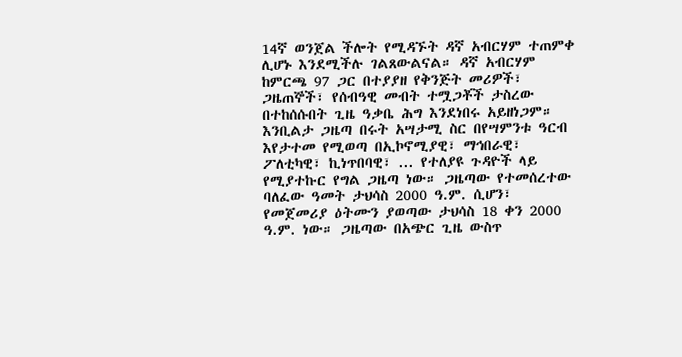14ኛ ወንጀል ችሎት የሚዳኙት ዳኛ አብርሃም ተጠምቀ ሊሆኑ እንደሚችሉ ገልጸውልናል። ዳኛ አብርሃም ከምርጫ 97 ጋር በተያያዘ የቅንጅት መሪዎች፣ ጋዜጠኞች፣ የሰብዓዊ መብት ተሟጋቾች ታስረው በተከሰሱበት ጊዜ ዓቃቤ ሕግ እንደነበሩ አይዘነጋም።
እንቢልታ ጋዜጣ በሩት አሣታሚ ስር በየሣምንቱ ዓርብ እየታተመ የሚወጣ በኢኮኖሚያዊ፣ ማኅበራዊ፣ ፖለቲካዊ፣ ኪነጥበባዊ፣ ... የተለያዩ ጉዳዮች ላይ የሚያተኩር የግል ጋዜጣ ነው። ጋዜጣው የተመሰረተው ባለፈው ዓመት ታህሳስ 2000 ዓ.ም. ሲሆን፣ የመጀመሪያ ዕትሙን ያወጣው ታህሳስ 18 ቀን 2000 ዓ.ም. ነው። ጋዜጣው በአጭር ጊዜ ውስጥ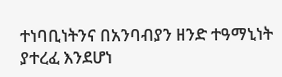ተነባቢነትንና በአንባብያን ዘንድ ተዓማኒነት ያተረፈ እንደሆነ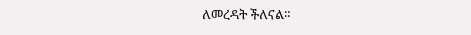ለመረዳት ችለናል።